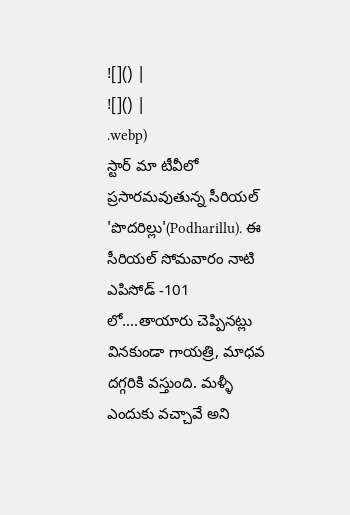![]() |
![]() |
.webp)
స్టార్ మా టీవీలో ప్రసారమవుతున్న సీరియల్ 'పొదరిల్లు'(Podharillu). ఈ సీరియల్ సోమవారం నాటి ఎపిసోడ్ -101 లో....తాయారు చెప్పినట్లు వినకుండా గాయత్రి, మాధవ దగ్గరికి వస్తుంది. మళ్ళీ ఎందుకు వచ్చావే అని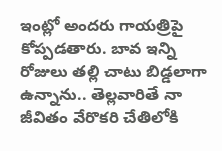ఇంట్లో అందరు గాయత్రిపై కోప్పడతారు. బావ ఇన్ని రోజులు తల్లి చాటు బిడ్డలాగా ఉన్నాను.. తెల్లవారితే నా జీవితం వేరొకరి చేతిలోకి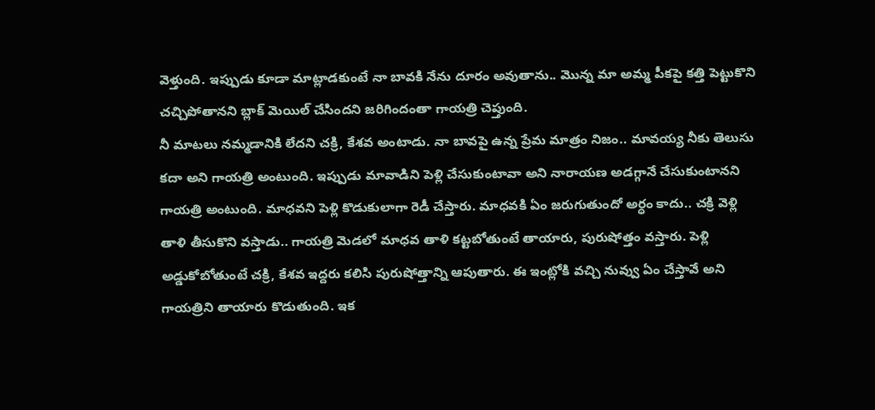వెళ్తుంది. ఇప్పుడు కూడా మాట్లాడకుంటే నా బావకి నేను దూరం అవుతాను.. మొన్న మా అమ్మ పీకపై కత్తి పెట్టుకొని చచ్చిపోతానని బ్లాక్ మెయిల్ చేసిందని జరిగిందంతా గాయత్రి చెప్తుంది.
నీ మాటలు నమ్మడానికి లేదని చక్రి, కేశవ అంటాడు. నా బావపై ఉన్న ప్రేమ మాత్రం నిజం.. మావయ్య నీకు తెలుసు కదా అని గాయత్రి అంటుంది. ఇప్పుడు మావాడిని పెళ్లి చేసుకుంటావా అని నారాయణ అడగ్గానే చేసుకుంటానని గాయత్రి అంటుంది. మాధవని పెళ్లి కొడుకులాగా రెడీ చేస్తారు. మాధవకి ఏం జరుగుతుందో అర్ధం కాదు.. చక్రి వెళ్లి తాళి తీసుకొని వస్తాడు.. గాయత్రి మెడలో మాధవ తాళి కట్టబోతుంటే తాయారు, పురుషోత్తం వస్తారు. పెళ్లి అడ్డుకోబోతుంటే చక్రి, కేశవ ఇద్దరు కలిసి పురుషోత్తాన్ని ఆపుతారు. ఈ ఇంట్లోకి వచ్చి నువ్వు ఏం చేస్తావే అని గాయత్రిని తాయారు కొడుతుంది. ఇక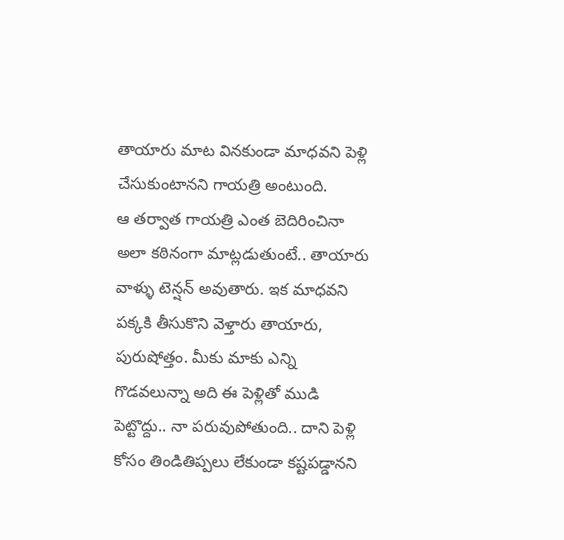తాయారు మాట వినకుండా మాధవని పెళ్లి చేసుకుంటానని గాయత్రి అంటుంది.
ఆ తర్వాత గాయత్రి ఎంత బెదిరించినా అలా కఠినంగా మాట్లడుతుంటే.. తాయారు వాళ్ళు టెన్షన్ అవుతారు. ఇక మాధవని పక్కకి తీసుకొని వెళ్తారు తాయారు, పురుషోత్తం. మీకు మాకు ఎన్ని గొడవలున్నా అది ఈ పెళ్లితో ముడి పెట్టొద్దు.. నా పరువుపోతుంది.. దాని పెళ్లి కోసం తిండితిప్పలు లేకుండా కష్టపడ్డానని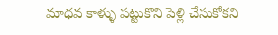మాధవ కాళ్ళు పట్టుకొని పెళ్లి చేసుకోకని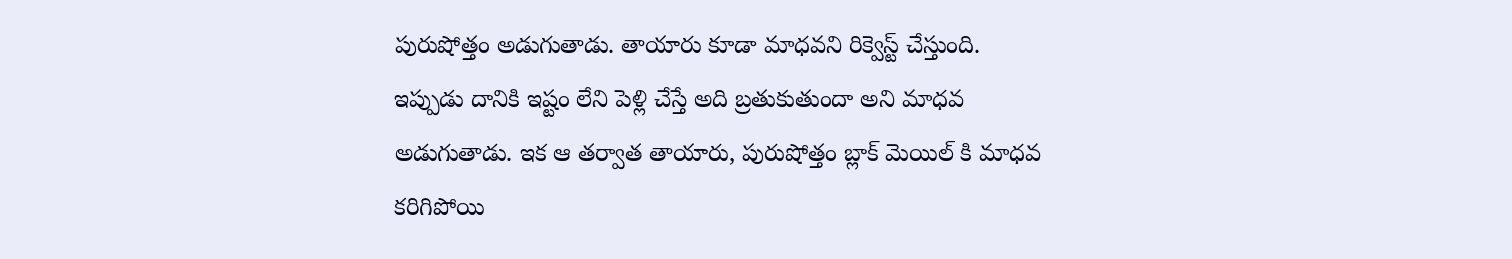పురుషోత్తం అడుగుతాడు. తాయారు కూడా మాధవని రిక్వెస్ట్ చేస్తుంది. ఇప్పుడు దానికి ఇష్టం లేని పెళ్లి చేస్తే అది బ్రతుకుతుందా అని మాధవ అడుగుతాడు. ఇక ఆ తర్వాత తాయారు, పురుషోత్తం బ్లాక్ మెయిల్ కి మాధవ కరిగిపోయి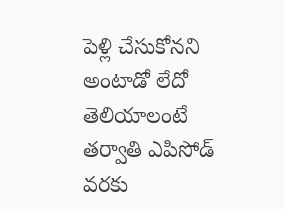పెళ్లి చేసుకోనని అంటాడో లేదో తెలియాలంటే తర్వాతి ఎపిసోడ్ వరకు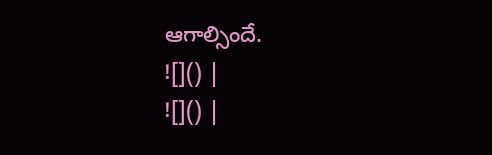ఆగాల్సిందే.
![]() |
![]() |